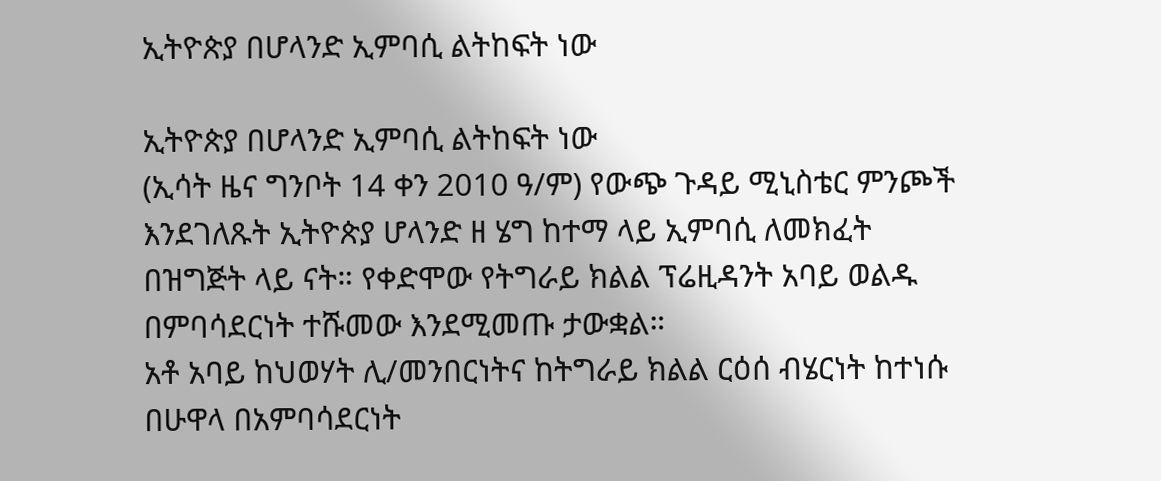ኢትዮጵያ በሆላንድ ኢምባሲ ልትከፍት ነው

ኢትዮጵያ በሆላንድ ኢምባሲ ልትከፍት ነው
(ኢሳት ዜና ግንቦት 14 ቀን 2010 ዓ/ም) የውጭ ጉዳይ ሚኒስቴር ምንጮች እንደገለጹት ኢትዮጵያ ሆላንድ ዘ ሄግ ከተማ ላይ ኢምባሲ ለመክፈት በዝግጅት ላይ ናት። የቀድሞው የትግራይ ክልል ፕሬዚዳንት አባይ ወልዱ በምባሳደርነት ተሹመው እንደሚመጡ ታውቋል።
አቶ አባይ ከህወሃት ሊ/መንበርነትና ከትግራይ ክልል ርዕሰ ብሄርነት ከተነሱ በሁዋላ በአምባሳደርነት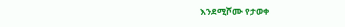እንደሚሾሙ የታወቀ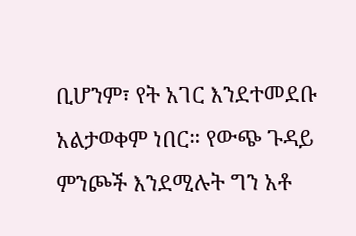ቢሆንም፣ የት አገር እንደተመደቡ አልታወቀም ነበር። የውጭ ጉዳይ ምንጮች እንደሚሉት ግን አቶ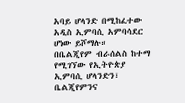አባይ ሆላንድ በሚከፈተው አዲስ ኢምባሲ አምባሳደር ሆነው ይሾማሉ።
በቤልጂየም ብራሰልስ ከተማ የሚገኘው የኢትዮጵያ ኢምባሲ ሆላንድን፣ ቤልጂየምንና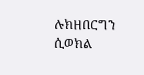ሉክዘበርግን ሲወክል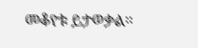መቆየቱ ይታወቃል።